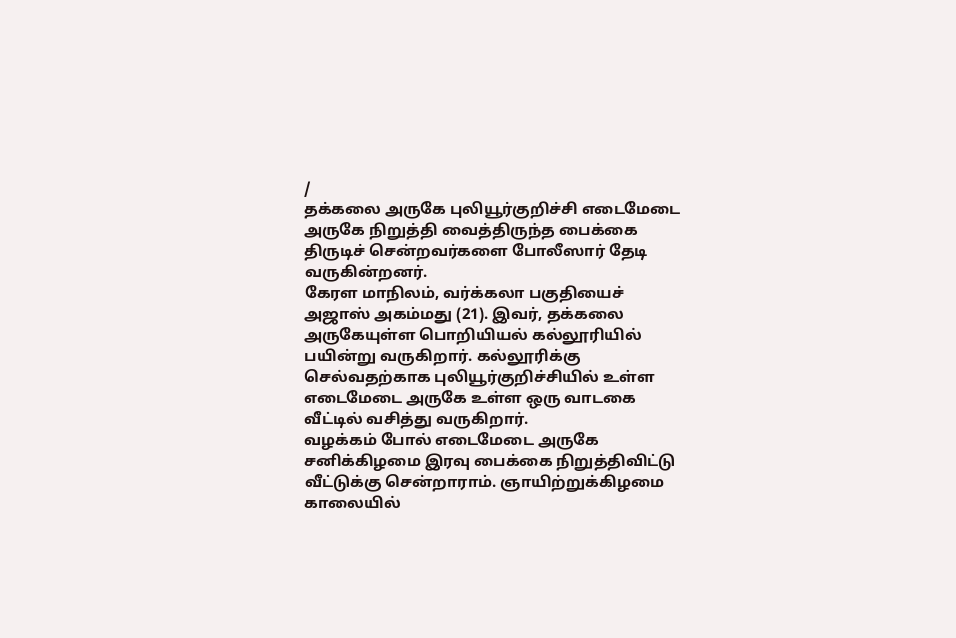/
தக்கலை அருகே புலியூர்குறிச்சி எடைமேடை அருகே நிறுத்தி வைத்திருந்த பைக்கை திருடிச் சென்றவர்களை போலீஸார் தேடி வருகின்றனர்.
கேரள மாநிலம், வர்க்கலா பகுதியைச் அஜாஸ் அகம்மது (21). இவர், தக்கலை அருகேயுள்ள பொறியியல் கல்லூரியில் பயின்று வருகிறார். கல்லூரிக்கு செல்வதற்காக புலியூர்குறிச்சியில் உள்ள எடைமேடை அருகே உள்ள ஒரு வாடகை வீட்டில் வசித்து வருகிறார்.
வழக்கம் போல் எடைமேடை அருகே சனிக்கிழமை இரவு பைக்கை நிறுத்திவிட்டு வீட்டுக்கு சென்றாராம். ஞாயிற்றுக்கிழமை காலையில்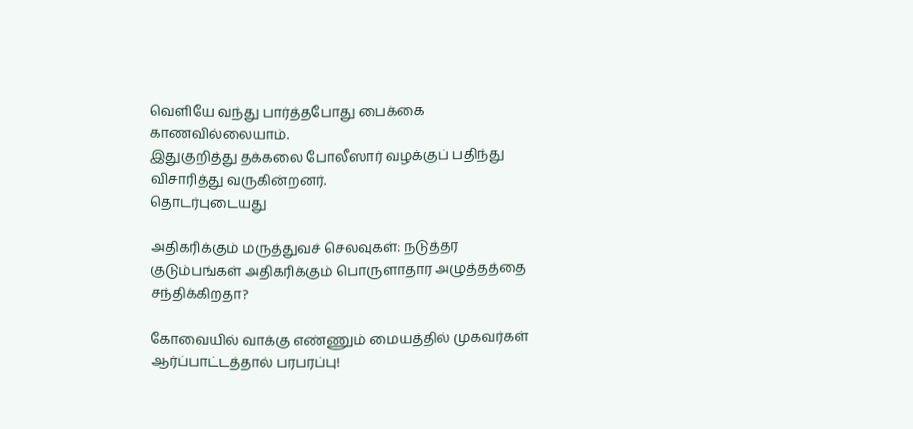வெளியே வந்து பார்த்தபோது பைக்கை காணவில்லையாம்.
இதுகுறித்து தக்கலை போலீஸார் வழக்குப் பதிந்து விசாரித்து வருகின்றனர்.
தொடர்புடையது

அதிகரிக்கும் மருத்துவச் செலவுகள்: நடுத்தர குடும்பங்கள் அதிகரிக்கும் பொருளாதார அழுத்தத்தை சந்திக்கிறதா?

கோவையில் வாக்கு எண்ணும் மையத்தில் முகவர்கள் ஆர்ப்பாட்டத்தால் பரபரப்பு!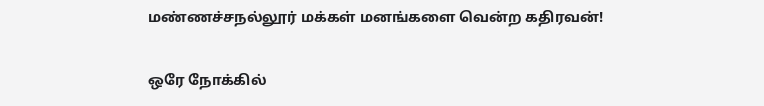மண்ணச்சநல்லூர் மக்கள் மனங்களை வென்ற கதிரவன்!

ஒரே நோக்கில்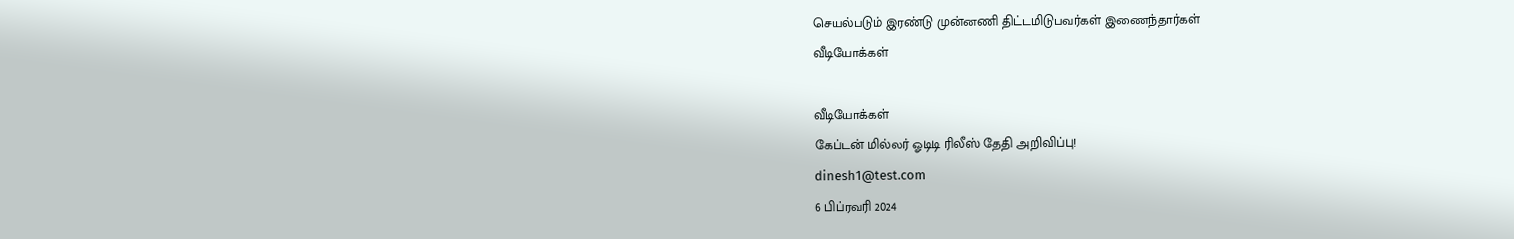செயல்படும் இரண்டு முன்னணி திட்டமிடுபவர்கள் இணைந்தார்கள்
வீடியோக்கள்

வீடியோக்கள்
கேப்டன் மில்லர் ஓடிடி ரிலீஸ் தேதி அறிவிப்பு!
dinesh1@test.com
6 பிப்ரவரி 2024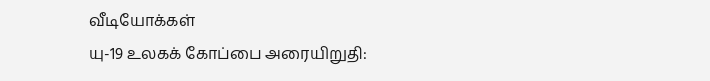வீடியோக்கள்
யு-19 உலகக் கோப்பை அரையிறுதி: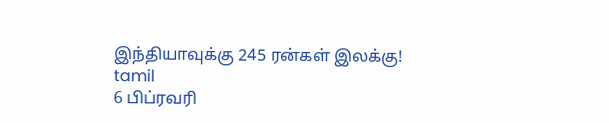இந்தியாவுக்கு 245 ரன்கள் இலக்கு!
tamil
6 பிப்ரவரி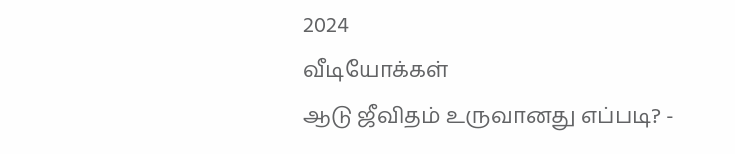2024
வீடியோக்கள்
ஆடு ஜீவிதம் உருவானது எப்படி? -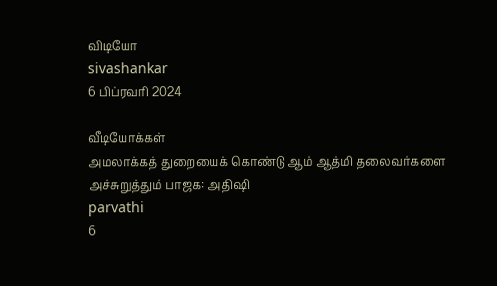விடியோ
sivashankar
6 பிப்ரவரி 2024

வீடியோக்கள்
அமலாக்கத் துறையைக் கொண்டு ஆம் ஆத்மி தலைவர்களை அச்சுறுத்தும் பாஜக: அதிஷி
parvathi
6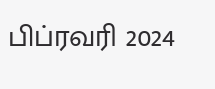பிப்ரவரி 2024